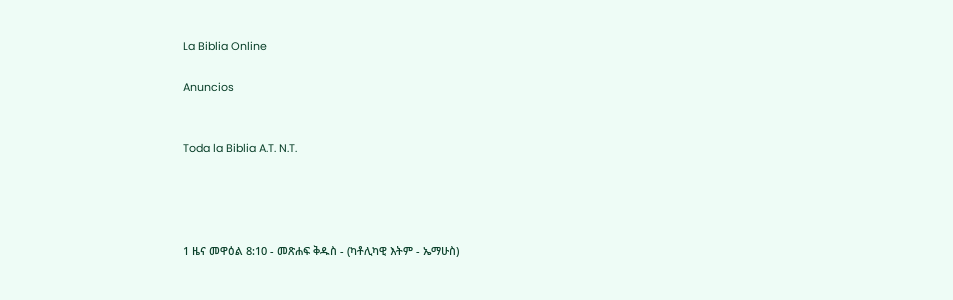La Biblia Online

Anuncios


Toda la Biblia A.T. N.T.




1 ዜና መዋዕል 8:10 - መጽሐፍ ቅዱስ - (ካቶሊካዊ እትም - ኤማሁስ)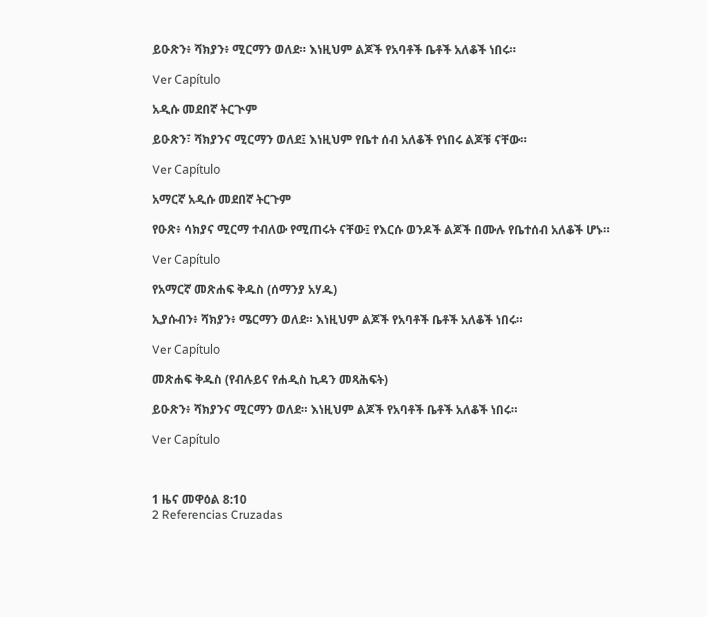ይዑጽን፥ ሻክያን፥ ሚርማን ወለደ። እነዚህም ልጆች የአባቶች ቤቶች አለቆች ነበሩ።

Ver Capítulo

አዲሱ መደበኛ ትርጒም

ይዑጽን፣ ሻክያንና ሚርማን ወለደ፤ እነዚህም የቤተ ሰብ አለቆች የነበሩ ልጆቹ ናቸው።

Ver Capítulo

አማርኛ አዲሱ መደበኛ ትርጉም

የዑጽ፥ ሳክያና ሚርማ ተብለው የሚጠሩት ናቸው፤ የእርሱ ወንዶች ልጆች በሙሉ የቤተሰብ አለቆች ሆኑ።

Ver Capítulo

የአማርኛ መጽሐፍ ቅዱስ (ሰማንያ አሃዱ)

ኢያሱብን፥ ሻክያን፥ ሜርማን ወለደ። እነዚህም ልጆች የአባቶች ቤቶች አለቆች ነበሩ።

Ver Capítulo

መጽሐፍ ቅዱስ (የብሉይና የሐዲስ ኪዳን መጻሕፍት)

ይዑጽን፥ ሻክያንና ሚርማን ወለደ። እነዚህም ልጆች የአባቶች ቤቶች አለቆች ነበሩ።

Ver Capítulo



1 ዜና መዋዕል 8:10
2 Referencias Cruzadas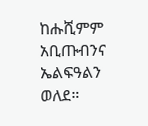ከሑሺምም አቢጡብንና ኤልፍዓልን ወለደ።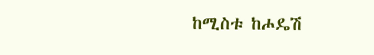ከሚስቱ ከሖዴሽ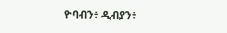ዮባብን፥ ዲብያን፥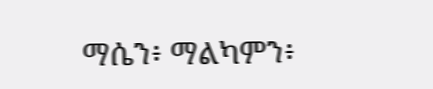ማሴን፥ ማልካምን፥